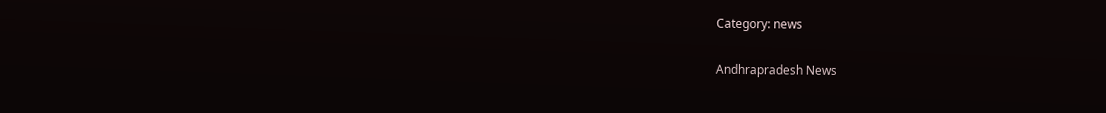Category: news

Andhrapradesh News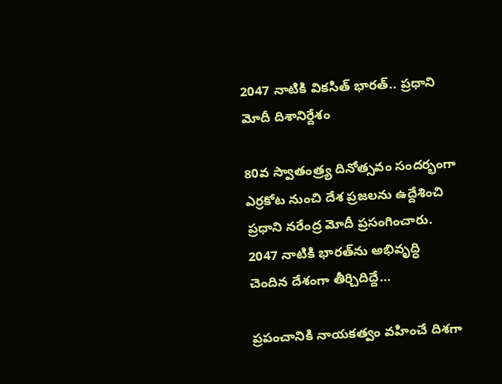2047 నాటికి వికసిత్‌ భారత్‌.. ప్రధాని మోదీ దిశానిర్దేశం

80వ స్వాతంత్ర్య దినోత్సవం సందర్భంగా ఎర్రకోట నుంచి దేశ ప్రజలను ఉద్దేశించి ప్రధాని నరేంద్ర మోదీ ప్రసంగించారు. 2047 నాటికి భారత్‌ను అభివృద్ధి చెందిన దేశంగా తీర్చిదిద్దే…

ప్రపంచానికి నాయకత్వం వహించే దిశగా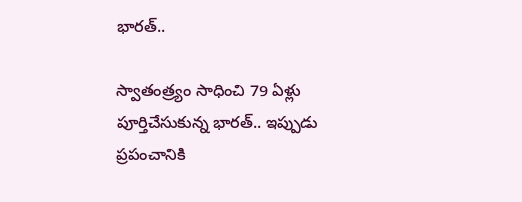భారత్..

స్వాతంత్ర్యం సాధించి 79 ఏళ్లు పూర్తిచేసుకున్న భారత్‌.. ఇప్పుడు ప్రపంచానికి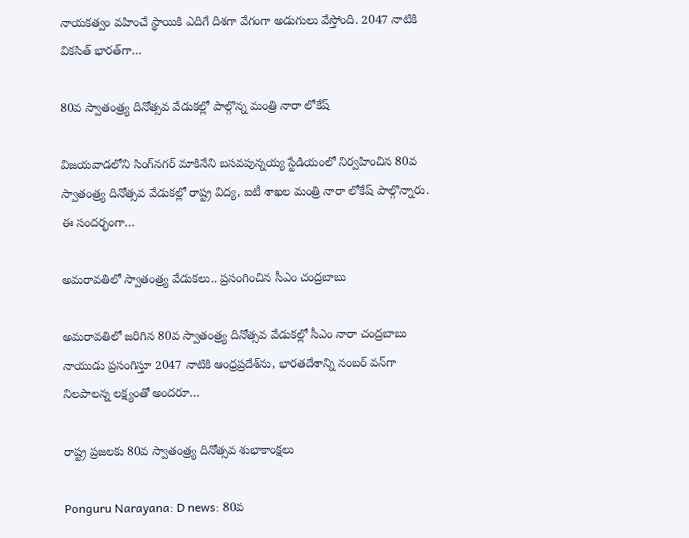నాయకత్వం వహించే స్థాయికి ఎదిగే దిశగా వేగంగా అడుగులు వేస్తోంది. 2047 నాటికి వికసిత్‌ భారత్‌గా…

80వ స్వాతంత్ర్య దినోత్సవ వేడుకల్లో పాల్గొన్న మంత్రి నారా లోకేష్

విజయవాడలోని సింగ్‌నగర్ మాకినేని బసవపున్నయ్య స్టేడియంలో నిర్వహించిన 80వ స్వాతంత్ర్య దినోత్సవ వేడుకల్లో రాష్ట్ర విద్య, ఐటీ శాఖల మంత్రి నారా లోకేష్ పాల్గొన్నారు. ఈ సందర్భంగా…

అమరావతిలో స్వాతంత్ర్య వేడుకలు.. ప్రసంగించిన సీఎం చంద్రబాబు

అమరావతిలో జరిగిన 80వ స్వాతంత్ర్య దినోత్సవ వేడుకల్లో సీఎం నారా చంద్రబాబు నాయుడు ప్రసంగిస్తూ 2047 నాటికి ఆంధ్రప్రదేశ్‌ను, భారతదేశాన్ని నంబర్‌ వన్‌గా నిలపాలన్న లక్ష్యంతో అందరూ…

రాష్ట్ర ప్రజలకు 80వ స్వాతంత్ర్య దినోత్సవ శుభాకాంక్షలు

Ponguru Narayana: D news: 80వ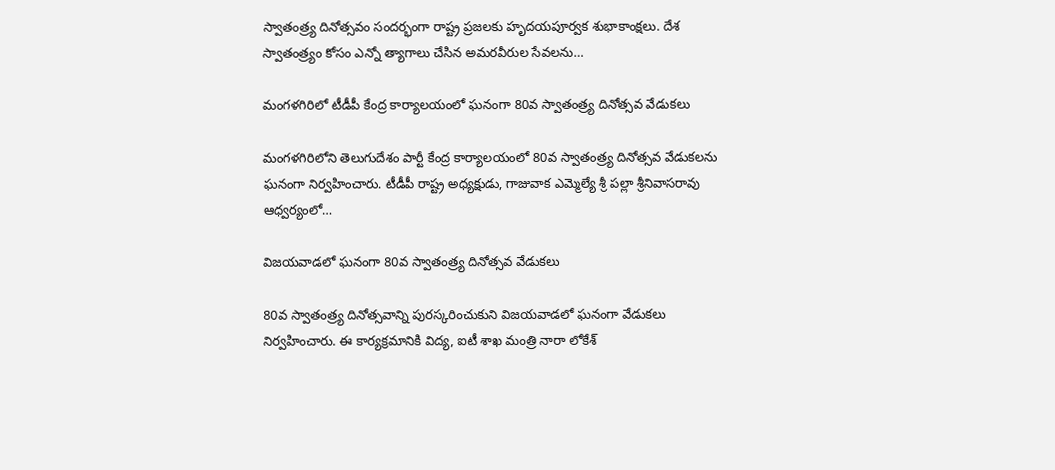స్వాతంత్ర్య దినోత్సవం సందర్భంగా రాష్ట్ర ప్రజలకు హృదయపూర్వక శుభాకాంక్షలు. దేశ స్వాతంత్ర్యం కోసం ఎన్నో త్యాగాలు చేసిన అమరవీరుల సేవలను…

మంగళగిరిలో టీడీపీ కేంద్ర కార్యాలయంలో ఘనంగా 80వ స్వాతంత్ర్య దినోత్సవ వేడుకలు

మంగళగిరిలోని తెలుగుదేశం పార్టీ కేంద్ర కార్యాలయంలో 80వ స్వాతంత్ర్య దినోత్సవ వేడుకలను ఘనంగా నిర్వహించారు. టీడీపీ రాష్ట్ర అధ్యక్షుడు, గాజువాక ఎమ్మెల్యే శ్రీ పల్లా శ్రీనివాసరావు ఆధ్వర్యంలో…

విజయవాడలో ఘనంగా 80వ స్వాతంత్ర్య దినోత్సవ వేడుకలు

80వ స్వాతంత్ర్య దినోత్సవాన్ని పురస్కరించుకుని విజయవాడలో ఘనంగా వేడుకలు నిర్వహించారు. ఈ కార్యక్రమానికి విద్య, ఐటీ శాఖ మంత్రి నారా లోకేశ్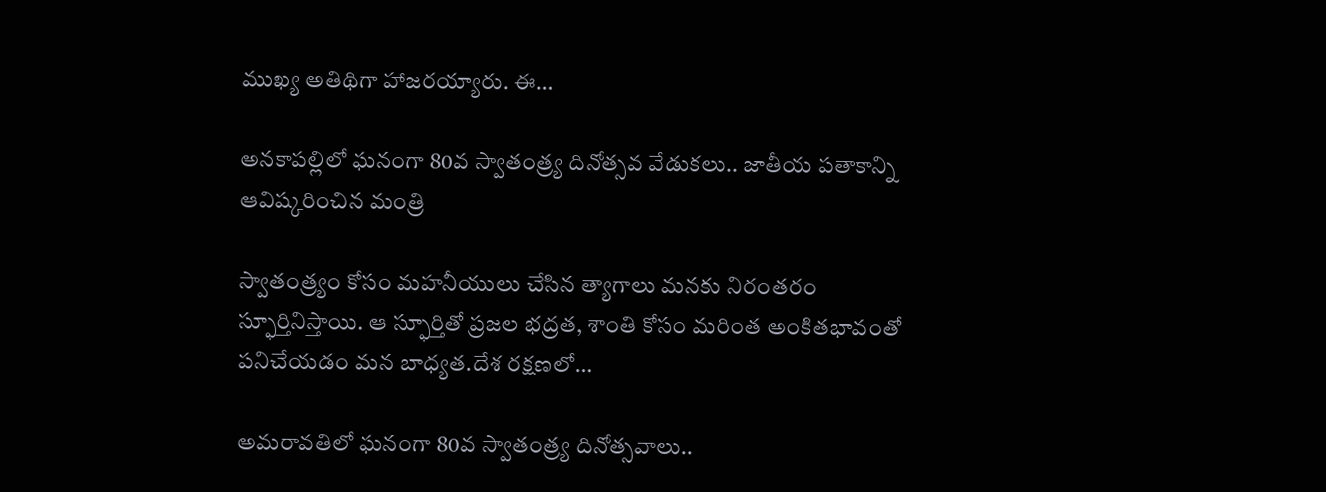ముఖ్య అతిథిగా హాజరయ్యారు. ఈ…

అనకాపల్లిలో ఘనంగా 80వ స్వాతంత్ర్య దినోత్సవ వేడుకలు.. జాతీయ పతాకాన్ని ఆవిష్కరించిన మంత్రి

స్వాతంత్ర్యం కోసం మహనీయులు చేసిన త్యాగాలు మనకు నిరంతరం స్ఫూర్తినిస్తాయి. ఆ స్ఫూర్తితో ప్రజల భద్రత, శాంతి కోసం మరింత అంకితభావంతో పనిచేయడం మన బాధ్యత.దేశ రక్షణలో…

అమరావతిలో ఘనంగా 80వ స్వాతంత్ర్య దినోత్సవాలు..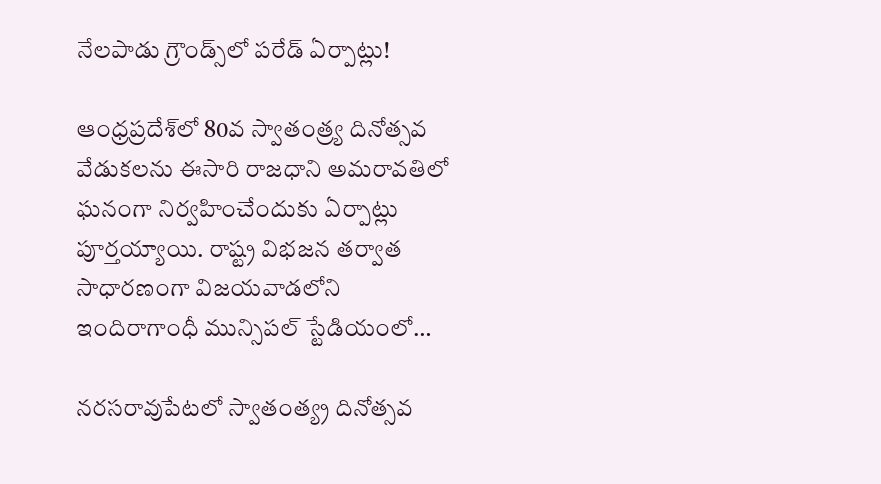నేలపాడు గ్రౌండ్స్‌లో పరేడ్ ఏర్పాట్లు!

ఆంధ్రప్రదేశ్‌లో 80వ స్వాతంత్ర్య దినోత్సవ వేడుకలను ఈసారి రాజధాని అమరావతిలో ఘనంగా నిర్వహించేందుకు ఏర్పాట్లు పూర్తయ్యాయి. రాష్ట్ర విభజన తర్వాత సాధారణంగా విజయవాడలోని ఇందిరాగాంధీ మున్సిపల్‌ స్టేడియంలో…

నరసరావుపేటలో స్వాతంత్య్ర దినోత్సవ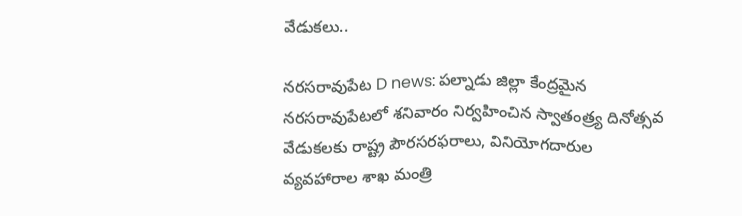వేడుకలు..

నరసరావుపేట D news: పల్నాడు జిల్లా కేంద్రమైన నరసరావుపేటలో శనివారం నిర్వహించిన స్వాతంత్ర్య దినోత్సవ వేడుకలకు రాష్ట్ర పౌరసరఫరాలు, వినియోగదారుల వ్యవహారాల శాఖ మంత్రి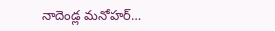నాదెండ్ల మనోహర్…